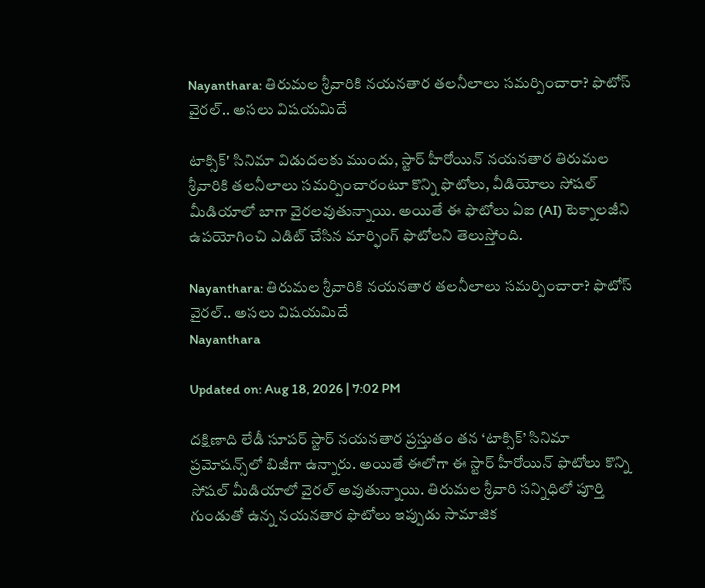Nayanthara: తిరుమల శ్రీవారికి నయనతార తలనీలాలు సమర్పించారా? ఫొటోస్ వైరల్.. అసలు విషయమిదే

టాక్సిక్' సినిమా విడుదలకు ముందు, స్టార్ హీరోయిన్ నయనతార తిరుమల శ్రీవారికి తలనీలాలు సమర్పించారంటూ కొన్ని ఫొటోలు, వీడియోలు సోషల్ మీడియాలో బాగా వైరలవుతున్నాయి. అయితే ఈ ఫొటోలు ఏఐ (AI) టెక్నాలజీని ఉపయోగించి ఎడిట్ చేసిన మార్ఫింగ్ ఫొటోలని తెలుస్తోంది.

Nayanthara: తిరుమల శ్రీవారికి నయనతార తలనీలాలు సమర్పించారా? ఫొటోస్ వైరల్.. అసలు విషయమిదే
Nayanthara

Updated on: Aug 18, 2026 | 7:02 PM

దక్షిణాది లేడీ సూపర్ స్టార్ నయనతార ప్రస్తుతం తన ‘టాక్సిక్’ సినిమా ప్రమోషన్స్‌లో బిజీగా ఉన్నారు. అయితే ఈలోగా ఈ స్టార్ హీరోయిన్ ఫొటోలు కొన్ని సోషల్ మీడియాలో వైరల్ అవుతున్నాయి. తిరుమల శ్రీవారి సన్నిధిలో పూర్తి గుండుతో ఉన్న నయనతార ఫొటోలు ఇప్పుడు సామాజిక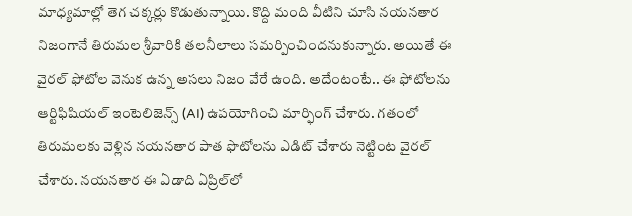మాధ్యమాల్లో తెగ చక్కర్లు కొడుతున్నాయి. కొద్ది మంది వీటిని చూసి నయనతార నిజంగానే తిరుమల శ్రీవారికి తలనీలాలు సమర్పించిందనుకున్నారు. అయితే ఈ వైరల్ ఫోటోల వెనుక ఉన్న అసలు నిజం వేరే ఉంది. అదేంటంటే.. ఈ ఫోటోలను ఆర్టిఫిషియల్ ఇంటెలిజెన్స్ (AI) ఉపయోగించి మార్ఫింగ్ చేశారు. గతంలో తిరుమలకు వెళ్లిన నయనతార పాత ఫొటోలను ఎడిట్ చేశారు నెట్టింట వైరల్ చేశారు. నయనతార ఈ ఏడాది ఏప్రిల్‌లో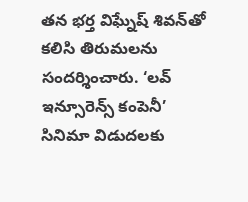తన భర్త విఘ్నేష్ శివన్‌తో కలిసి తిరుమలను సందర్శించారు. ‘లవ్ ఇన్సూరెన్స్ కంపెనీ’ సినిమా విడుదలకు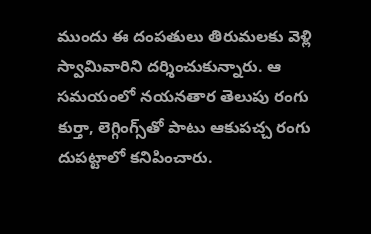ముందు ఈ దంపతులు తిరుమలకు వెళ్లి స్వామివారిని దర్శించుకున్నారు. ఆ సమయంలో నయనతార తెలుపు రంగు కుర్తా, లెగ్గింగ్స్‌తో పాటు ఆకుపచ్చ రంగు దుపట్టాలో కనిపించారు.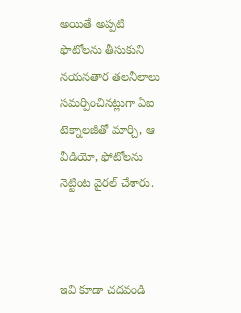అయితే అప్పటి ఫొటోలను తీసుకుని నయనతార తలనీలాలు సమర్పించినట్లుగా ఏఐ టెక్నాలజీతో మార్చి, ఆ వీడియో, ఫోటోలను నెట్టింట వైరల్‌ చేశారు.



ఇవి కూడా చదవండి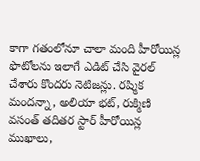కాగా గతంలోనూ చాలా మంది హీరోయిన్ల ఫొటోలను ఇలాగే ఎడిట్ చేసి వైరల్ చేశారు కొందరు నెటిజన్లు. రష్మిక మందన్నా, అలియా భట్, రుక్మిణి వసంత్ తదితర స్టార్ హీరోయిన్ల ముఖాలు,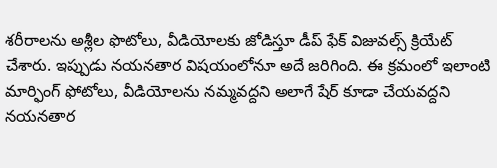శరీరాలను అశ్లీల ఫొటోలు, వీడియోలకు జోడిస్తూ డీప్ ఫేక్ విజువల్స్ క్రియేట్ చేశారు. ఇప్పుడు నయనతార విషయంలోనూ అదే జరిగింది. ఈ క్రమంలో ఇలాంటి మార్ఫింగ్ ఫోటోలు, వీడియోలను నమ్మవద్దని అలాగే షేర్ కూడా చేయవద్దని నయనతార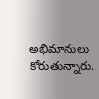అభిమానులు కోరుతున్నారు.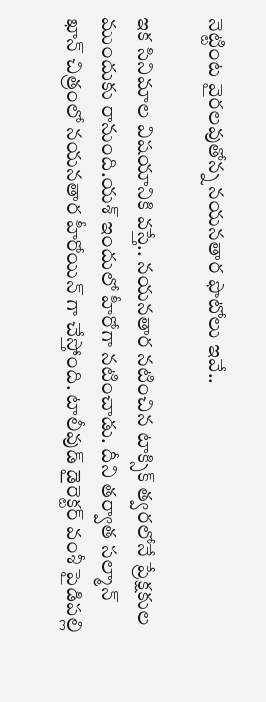నెట్టింట వైరలవుతోన్న నయనతార ఫొటోలు ఇవే..

ఇక సినిమాల విషయానికి వస్తే.. నయనతార నటించిన టాక్సిక్ త్వరలోనే ప్రేక్షకుల ముందుకు రానుంది.యశ్ ఇందులో హీరోగా నటించాడు. దీని తర్వాత సల్మాన్ ఖాన్ చిత్రంలో నయనతార హీరోయిన్ గా చేస్తోంది. టాలీవుడ్ డైరెక్టర్ వంశీ పైడిపల్లి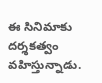ఈ సినిమాకు దర్శకత్వం వహిస్తున్నాడు.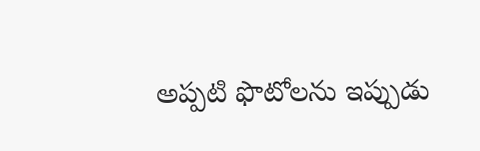అప్పటి ఫొటోలను ఇప్పుడు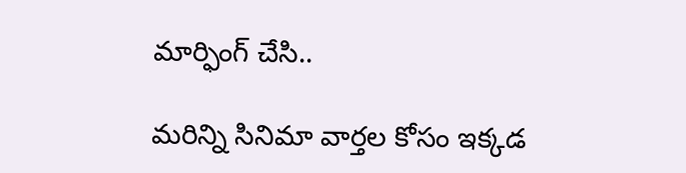మార్ఫింగ్ చేసి..

మరిన్ని సినిమా వార్తల కోసం ఇక్కడ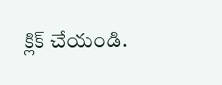క్లిక్ చేయండి.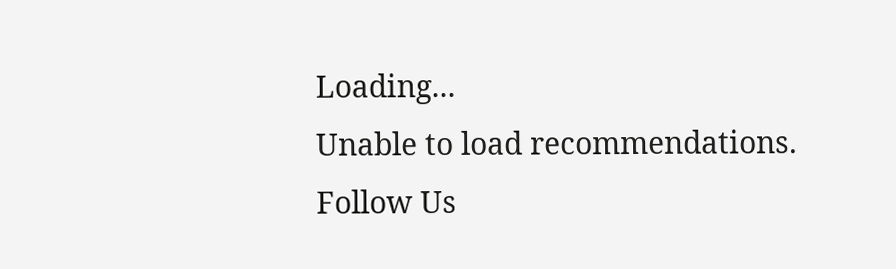Loading...
Unable to load recommendations.
Follow Us